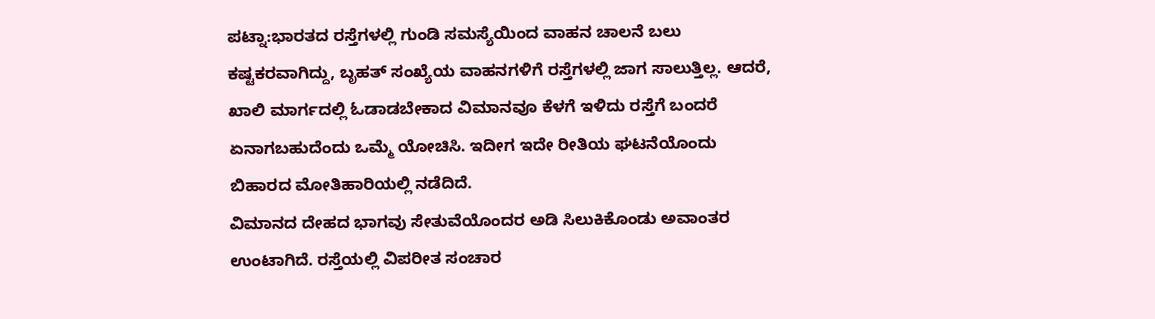ಪಟ್ನಾ:ಭಾರತದ ರಸ್ತೆಗಳಲ್ಲಿ ಗುಂಡಿ ಸಮಸ್ಯೆಯಿಂದ ವಾಹನ ಚಾಲನೆ ಬಲು ಕಷ್ಟಕರವಾಗಿದ್ದು, ಬೃಹತ್ ಸಂಖ್ಯೆಯ ವಾಹನಗಳಿಗೆ ರಸ್ತೆಗಳಲ್ಲಿ ಜಾಗ ಸಾಲುತ್ತಿಲ್ಲ. ಆದರೆ, ಖಾಲಿ ಮಾರ್ಗದಲ್ಲಿ ಓಡಾಡಬೇಕಾದ ವಿಮಾನವೂ ಕೆಳಗೆ ಇಳಿದು ರಸ್ತೆಗೆ ಬಂದರೆ ಏನಾಗಬಹುದೆಂದು ಒಮ್ಮೆ ಯೋಚಿಸಿ. ಇದೀಗ ಇದೇ ರೀತಿಯ ಘಟನೆಯೊಂದು ಬಿಹಾರದ ಮೋತಿಹಾರಿಯಲ್ಲಿ ನಡೆದಿದೆ.
ವಿಮಾನದ ದೇಹದ ಭಾಗವು ಸೇತುವೆಯೊಂದರ ಅಡಿ ಸಿಲುಕಿಕೊಂಡು ಅವಾಂತರ ಉಂಟಾಗಿದೆ. ರಸ್ತೆಯಲ್ಲಿ ವಿಪರೀತ ಸಂಚಾರ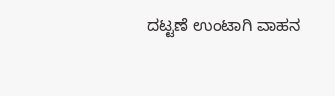ದಟ್ಟಣೆ ಉಂಟಾಗಿ ವಾಹನ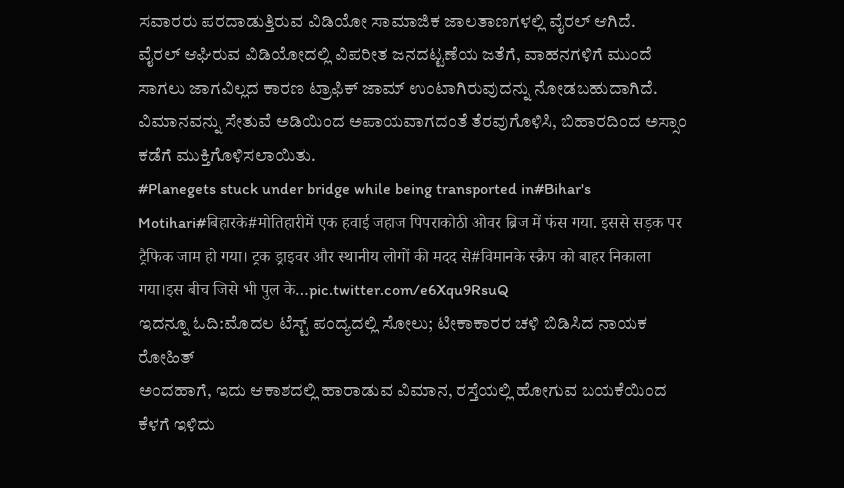ಸವಾರರು ಪರದಾಡುತ್ತಿರುವ ವಿಡಿಯೋ ಸಾಮಾಜಿಕ ಜಾಲತಾಣಗಳಲ್ಲಿ ವೈರಲ್ ಆಗಿದೆ.
ವೈರಲ್ ಆಘಿರುವ ವಿಡಿಯೋದಲ್ಲಿ ವಿಪರೀತ ಜನದಟ್ಟಣೆಯ ಜತೆಗೆ, ವಾಹನಗಳಿಗೆ ಮುಂದೆ ಸಾಗಲು ಜಾಗವಿಲ್ಲದ ಕಾರಣ ಟ್ರಾಫಿಕ್ ಜಾಮ್ ಉಂಟಾಗಿರುವುದನ್ನು ನೋಡಬಹುದಾಗಿದೆ. ವಿಮಾನವನ್ನು ಸೇತುವೆ ಅಡಿಯಿಂದ ಅಪಾಯವಾಗದಂತೆ ತೆರವುಗೊಳಿಸಿ, ಬಿಹಾರದಿಂದ ಅಸ್ಸಾಂ ಕಡೆಗೆ ಮುಕ್ತಿಗೊಳಿಸಲಾಯಿತು.
#Planegets stuck under bridge while being transported in#Bihar's Motihari#बिहारके#मोतिहारीमें एक हवाई जहाज पिपराकोठी ओवर ब्रिज में फंस गया. इससे सड़क पर ट्रैफिक जाम हो गया। ट्रक ड्राइवर और स्थानीय लोगों की मदद से#विमानके स्क्रैप को बाहर निकाला गया।इस बीच जिसे भी पुल के…pic.twitter.com/e6Xqu9RsuQ
ಇದನ್ನೂ ಓದಿ:ಮೊದಲ ಟೆಸ್ಟ್ ಪಂದ್ಯದಲ್ಲಿ ಸೋಲು; ಟೀಕಾಕಾರರ ಚಳಿ ಬಿಡಿಸಿದ ನಾಯಕ ರೋಹಿತ್
ಅಂದಹಾಗೆ, ಇದು ಆಕಾಶದಲ್ಲಿ ಹಾರಾಡುವ ವಿಮಾನ, ರಸ್ತೆಯಲ್ಲಿ ಹೋಗುವ ಬಯಕೆಯಿಂದ ಕೆಳಗೆ ಇಳಿದು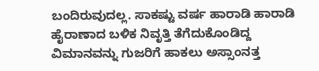ಬಂದಿರುವುದಲ್ಲ. ಸಾಕಷ್ಟು ವರ್ಷ ಹಾರಾಡಿ ಹಾರಾಡಿ ಹೈರಾಣಾದ ಬಳಿಕ ನಿವೃತ್ತಿ ತೆಗೆದುಕೊಂಡಿದ್ದ ವಿಮಾನವನ್ನು ಗುಜರಿಗೆ ಹಾಕಲು ಅಸ್ಸಾಂನತ್ತ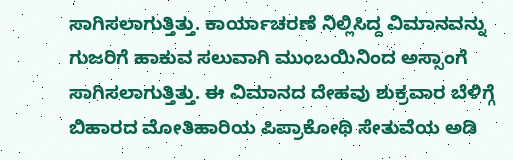ಸಾಗಿಸಲಾಗುತ್ತಿತ್ತು. ಕಾರ್ಯಾಚರಣೆ ನಿಲ್ಲಿಸಿದ್ದ ವಿಮಾನವನ್ನು ಗುಜರಿಗೆ ಹಾಕುವ ಸಲುವಾಗಿ ಮುಂಬಯಿನಿಂದ ಅಸ್ಸಾಂಗೆ ಸಾಗಿಸಲಾಗುತ್ತಿತ್ತು. ಈ ವಿಮಾನದ ದೇಹವು ಶುಕ್ರವಾರ ಬೆಳಿಗ್ಗೆ ಬಿಹಾರದ ಮೋತಿಹಾರಿಯ ಪಿಪ್ರಾಕೋಥಿ ಸೇತುವೆಯ ಅಡಿ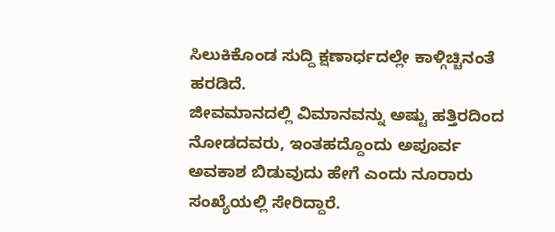ಸಿಲುಕಿಕೊಂಡ ಸುದ್ದಿ ಕ್ಷಣಾರ್ಧದಲ್ಲೇ ಕಾಳ್ಗಿಚ್ಚಿನಂತೆ ಹರಡಿದೆ.
ಜೀವಮಾನದಲ್ಲಿ ವಿಮಾನವನ್ನು ಅಷ್ಟು ಹತ್ತಿರದಿಂದ ನೋಡದವರು, ಇಂತಹದ್ದೊಂದು ಅಪೂರ್ವ ಅವಕಾಶ ಬಿಡುವುದು ಹೇಗೆ ಎಂದು ನೂರಾರು ಸಂಖ್ಯೆಯಲ್ಲಿ ಸೇರಿದ್ದಾರೆ.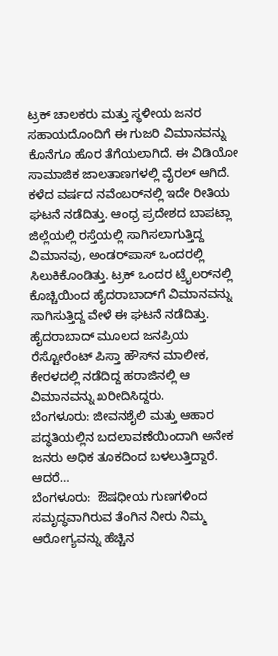ಟ್ರಕ್ ಚಾಲಕರು ಮತ್ತು ಸ್ಥಳೀಯ ಜನರ ಸಹಾಯದೊಂದಿಗೆ ಈ ಗುಜರಿ ವಿಮಾನವನ್ನು ಕೊನೆಗೂ ಹೊರ ತೆಗೆಯಲಾಗಿದೆ. ಈ ವಿಡಿಯೋ ಸಾಮಾಜಿಕ ಜಾಲತಾಣಗಳಲ್ಲಿ ವೈರಲ್ ಆಗಿದೆ.
ಕಳೆದ ವರ್ಷದ ನವೆಂಬರ್‌ನಲ್ಲಿ ಇದೇ ರೀತಿಯ ಘಟನೆ ನಡೆದಿತ್ತು. ಆಂಧ್ರ ಪ್ರದೇಶದ ಬಾಪಟ್ಲಾ ಜಿಲ್ಲೆಯಲ್ಲಿ ರಸ್ತೆಯಲ್ಲಿ ಸಾಗಿಸಲಾಗುತ್ತಿದ್ದ ವಿಮಾನವು, ಅಂಡರ್‌ಪಾಸ್ ಒಂದರಲ್ಲಿ ಸಿಲುಕಿಕೊಂಡಿತ್ತು. ಟ್ರಕ್ ಒಂದರ ಟ್ರೈಲರ್‌ನಲ್ಲಿ ಕೊಚ್ಚಿಯಿಂದ ಹೈದರಾಬಾದ್‌ಗೆ ವಿಮಾನವನ್ನು ಸಾಗಿಸುತ್ತಿದ್ದ ವೇಳೆ ಈ ಘಟನೆ ನಡೆದಿತ್ತು. ಹೈದರಾಬಾದ್ ಮೂಲದ ಜನಪ್ರಿಯ ರೆಸ್ಟೋರೆಂಟ್ ಪಿಸ್ತಾ ಹೌಸ್‌ನ ಮಾಲೀಕ, ಕೇರಳದಲ್ಲಿ ನಡೆದಿದ್ದ ಹರಾಜಿನಲ್ಲಿ ಆ ವಿಮಾನವನ್ನು ಖರೀದಿಸಿದ್ದರು.
ಬೆಂಗಳೂರು: ಜೀವನಶೈಲಿ ಮತ್ತು ಆಹಾರ ಪದ್ಧತಿಯಲ್ಲಿನ ಬದಲಾವಣೆಯಿಂದಾಗಿ ಅನೇಕ ಜನರು ಅಧಿಕ ತೂಕದಿಂದ ಬಳಲುತ್ತಿದ್ದಾರೆ. ಆದರೆ…
ಬೆಂಗಳೂರು:  ಔಷಧೀಯ ಗುಣಗಳಿಂದ ಸಮೃದ್ಧವಾಗಿರುವ ತೆಂಗಿನ ನೀರು ನಿಮ್ಮ  ಆರೋಗ್ಯವನ್ನು ಹೆಚ್ಚಿನ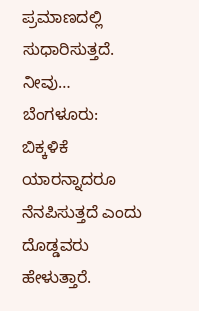ಪ್ರಮಾಣದಲ್ಲಿ ಸುಧಾರಿಸುತ್ತದೆ. ನೀವು…
ಬೆಂಗಳೂರು:  ಬಿಕ್ಕಳಿಕೆ ಯಾರನ್ನಾದರೂ ನೆನಪಿಸುತ್ತದೆ ಎಂದು ದೊಡ್ಡವರು ಹೇಳುತ್ತಾರೆ.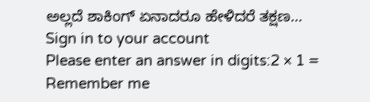ಅಲ್ಲದೆ ಶಾಕಿಂಗ್ ಏನಾದರೂ ಹೇಳಿದರೆ ತಕ್ಷಣ…
Sign in to your account
Please enter an answer in digits:2 × 1 =
Remember me